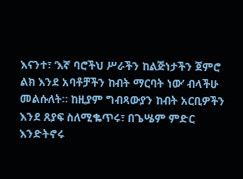እናንተ፣ ‘እኛ ባሮችህ ሥራችን ከልጅነታችን ጀምሮ ልክ እንደ አባቶቻችን ከብት ማርባት ነው’ ብላችሁ መልሱለት። ከዚያም ግብጻውያን ከብት አርቢዎችን እንደ ጸያፍ ስለሚቈጥሩ፣ በጌሤም ምድር እንድትኖሩ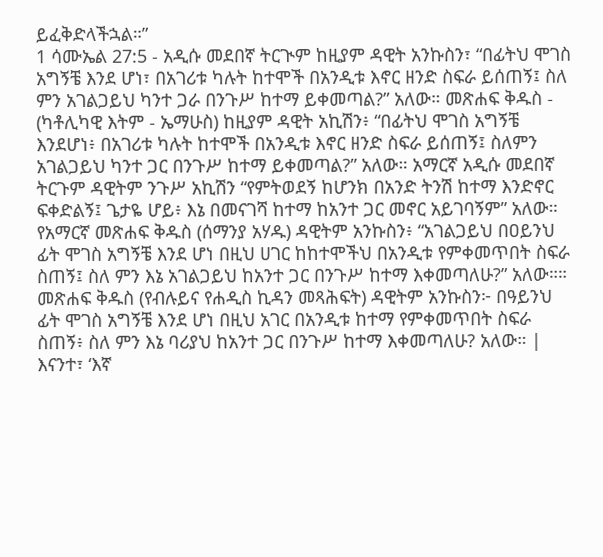ይፈቅድላችኋል።”
1 ሳሙኤል 27:5 - አዲሱ መደበኛ ትርጒም ከዚያም ዳዊት አንኩስን፣ “በፊትህ ሞገስ አግኝቼ እንደ ሆነ፣ በአገሪቱ ካሉት ከተሞች በአንዲቱ እኖር ዘንድ ስፍራ ይሰጠኝ፤ ስለ ምን አገልጋይህ ካንተ ጋራ በንጉሥ ከተማ ይቀመጣል?” አለው። መጽሐፍ ቅዱስ - (ካቶሊካዊ እትም - ኤማሁስ) ከዚያም ዳዊት አኪሽን፥ “በፊትህ ሞገስ አግኝቼ እንደሆነ፥ በአገሪቱ ካሉት ከተሞች በአንዲቱ እኖር ዘንድ ስፍራ ይሰጠኝ፤ ስለምን አገልጋይህ ካንተ ጋር በንጉሥ ከተማ ይቀመጣል?” አለው። አማርኛ አዲሱ መደበኛ ትርጉም ዳዊትም ንጉሥ አኪሽን “የምትወደኝ ከሆንክ በአንድ ትንሽ ከተማ እንድኖር ፍቀድልኝ፤ ጌታዬ ሆይ፥ እኔ በመናገሻ ከተማ ከአንተ ጋር መኖር አይገባኝም” አለው። የአማርኛ መጽሐፍ ቅዱስ (ሰማንያ አሃዱ) ዳዊትም አንኩስን፥ “አገልጋይህ በዐይንህ ፊት ሞገስ አግኝቼ እንደ ሆነ በዚህ ሀገር ከከተሞችህ በአንዲቱ የምቀመጥበት ስፍራ ስጠኝ፤ ስለ ምን እኔ አገልጋይህ ከአንተ ጋር በንጉሥ ከተማ እቀመጣለሁ?” አለው።። መጽሐፍ ቅዱስ (የብሉይና የሐዲስ ኪዳን መጻሕፍት) ዳዊትም አንኩስን፦ በዓይንህ ፊት ሞገስ አግኝቼ እንደ ሆነ በዚህ አገር በአንዲቱ ከተማ የምቀመጥበት ስፍራ ስጠኝ፥ ስለ ምን እኔ ባሪያህ ከአንተ ጋር በንጉሥ ከተማ እቀመጣለሁ? አለው። |
እናንተ፣ ‘እኛ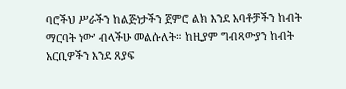ባሮችህ ሥራችን ከልጅነታችን ጀምሮ ልክ እንደ አባቶቻችን ከብት ማርባት ነው’ ብላችሁ መልሱለት። ከዚያም ግብጻውያን ከብት አርቢዎችን እንደ ጸያፍ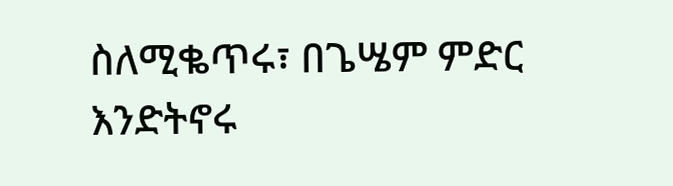ስለሚቈጥሩ፣ በጌሤም ምድር እንድትኖሩ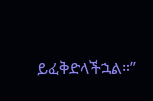ይፈቅድላችኋል።”